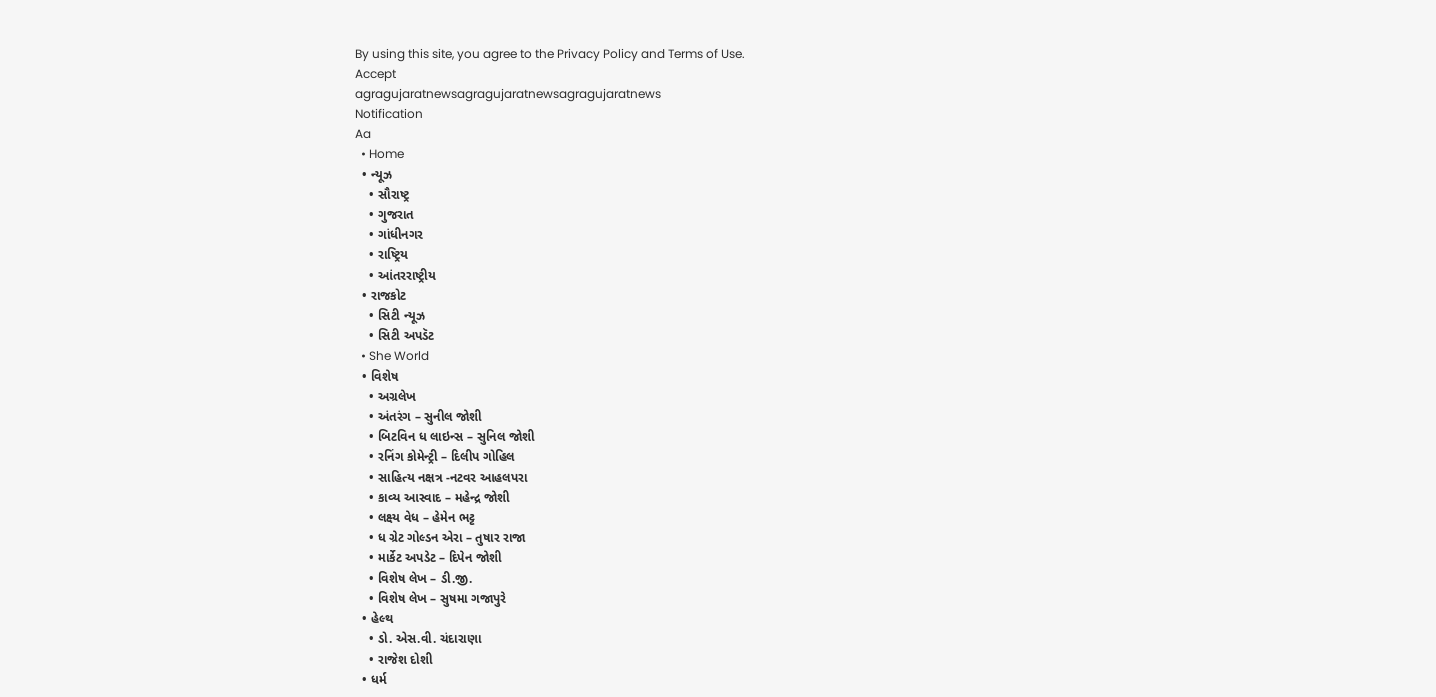By using this site, you agree to the Privacy Policy and Terms of Use.
Accept
agragujaratnewsagragujaratnewsagragujaratnews
Notification
Aa
  • Home
  • ન્યૂઝ
    • સૌરાષ્ટ્ર
    • ગુજરાત
    • ગાંધીનગર
    • રાષ્ટ્રિય
    • આંતરરાષ્ટ્રીય
  • રાજકોટ
    • સિટી ન્યૂઝ
    • સિટી અપડૅટ
  • She World
  • વિશેષ
    • અગ્રલેખ
    • અંતરંગ – સુનીલ જોશી
    • બિટવિન ધ લાઇન્સ – સુનિલ જોશી
    • રનિંગ કોમેન્ટ્રી – દિલીપ ગોહિલ
    • સાહિત્ય નક્ષત્ર -નટવર આહલપરા
    • કાવ્ય આસ્વાદ – મહેન્દ્ર જોશી
    • લક્ષ્ય વેધ – હેમેન ભટ્ટ
    • ધ ગ્રેટ ગોલ્ડન એરા – તુષાર રાજા
    • માર્કેટ અપડેટ – દિપેન જોશી
    • વિશેષ લેખ – ડી.જી.
    • વિશેષ લેખ – સુષમા ગજાપુરે
  • હેલ્થ
    • ડો. એસ.વી. ચંદારાણા
    • રાજેશ દોશી
  • ધર્મ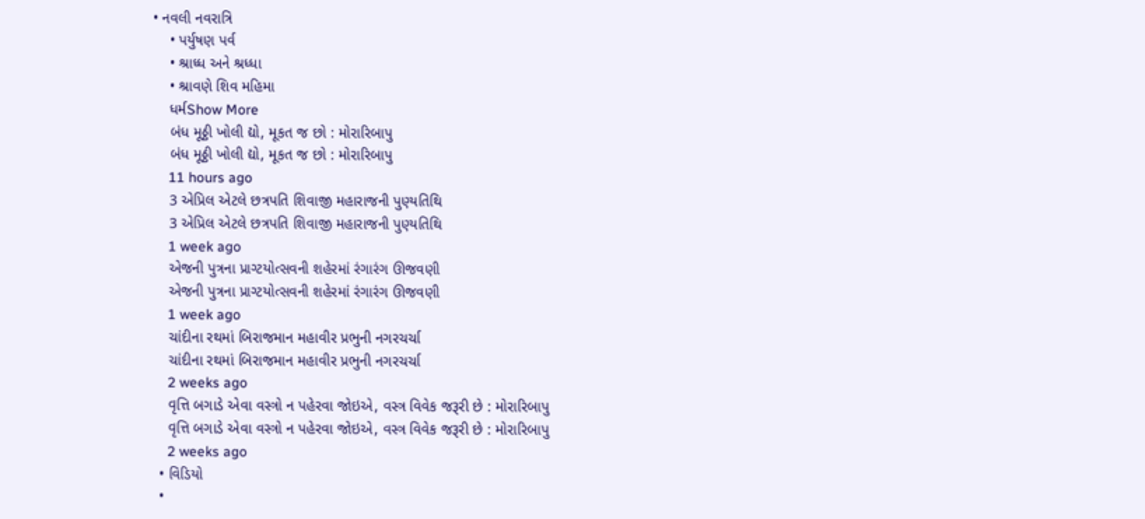• નવલી નવરાત્રિ
    • પર્યુષણ પર્વ
    • શ્રાધ્ધ અને શ્રધ્ધા
    • શ્રાવણે શિવ મહિમા
    ધર્મShow More
    બંધ મૂઠ્ઠી ખોલી દ્યો, મૂકત જ છો : મોરારિબાપુ
    બંધ મૂઠ્ઠી ખોલી દ્યો, મૂકત જ છો : મોરારિબાપુ
    11 hours ago
    3 એપ્રિલ એટલે છત્રપતિ શિવાજી મહારાજની પુણ્યતિથિ
    3 એપ્રિલ એટલે છત્રપતિ શિવાજી મહારાજની પુણ્યતિથિ
    1 week ago
    એજની પુત્રના પ્રાગ્ટયોત્સવની શહેરમાં રંગારંગ ઊજવણી
    એજની પુત્રના પ્રાગ્ટયોત્સવની શહેરમાં રંગારંગ ઊજવણી
    1 week ago
    ચાંદીના રથમાં બિરાજમાન મહાવીર પ્રભુની નગરચર્ચા
    ચાંદીના રથમાં બિરાજમાન મહાવીર પ્રભુની નગરચર્ચા
    2 weeks ago
    વૃત્તિ બગાડે એવા વસ્ત્રો ન પહેરવા જોઇએ, વસ્ત્ર વિવેક જરૂરી છે : મોરારિબાપુ
    વૃત્તિ બગાડે એવા વસ્ત્રો ન પહેરવા જોઇએ, વસ્ત્ર વિવેક જરૂરી છે : મોરારિબાપુ
    2 weeks ago
  • વિડિયો
  •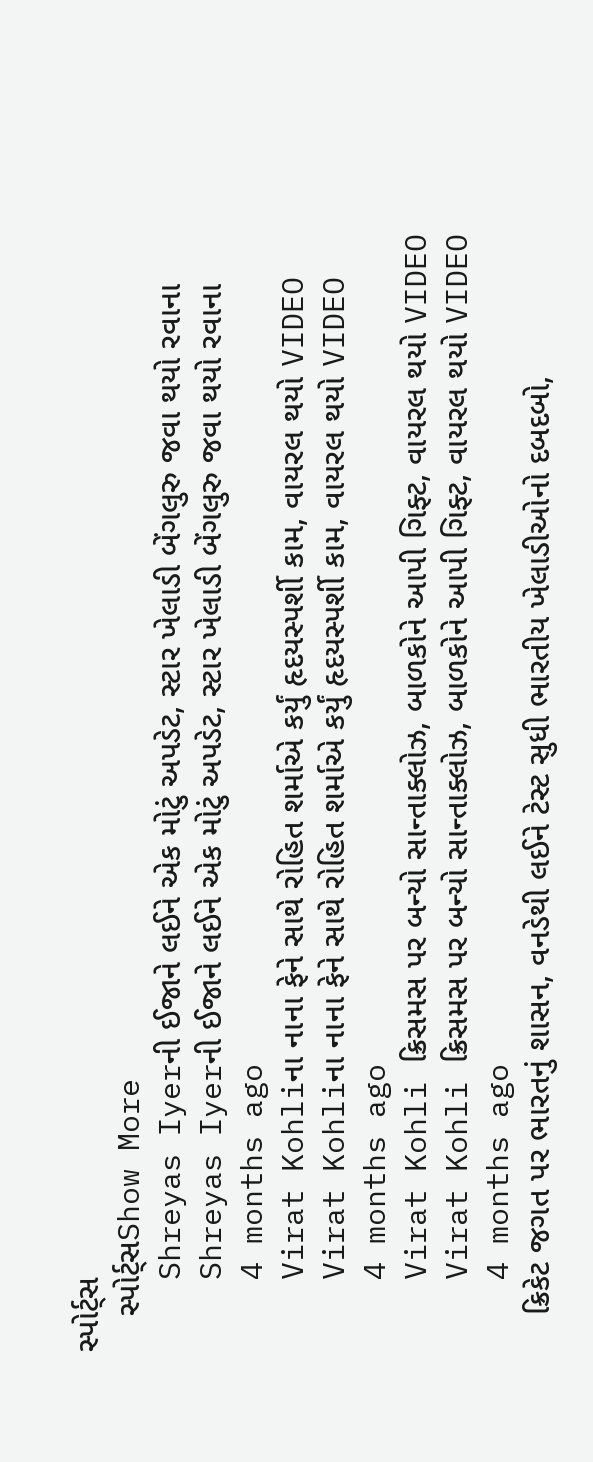સ્પોર્ટ્સ
    સ્પોર્ટ્સShow More
    Shreyas Iyerની ઈજાને લઈને એક મોટું અપડેટ, સ્ટાર ખેલાડી બેંગલુરુ જવા થયો રવાના
    Shreyas Iyerની ઈજાને લઈને એક મોટું અપડેટ, સ્ટાર ખેલાડી બેંગલુરુ જવા થયો રવાના
    4 months ago
    Virat Kohliના નાના ફેને સાથે રોહિત શર્માએ કર્યું હૃદયસ્પર્શી કામ, વાયરલ થયો VIDEO
    Virat Kohliના નાના ફેને સાથે રોહિત શર્માએ કર્યું હૃદયસ્પર્શી કામ, વાયરલ થયો VIDEO
    4 months ago
    Virat Kohli ક્રિસમસ પર બન્યો સાન્તાક્લોઝ, બાળકોને આપી ગિફ્ટ, વાયરલ થયો VIDEO
    Virat Kohli ક્રિસમસ પર બન્યો સાન્તાક્લોઝ, બાળકોને આપી ગિફ્ટ, વાયરલ થયો VIDEO
    4 months ago
    ક્રિકેટ જગત પર ભારતનું શાસન, વનડેથી લઈને ટેસ્ટ સુધી ભારતીય ખેલાડીઓનો દબદબો,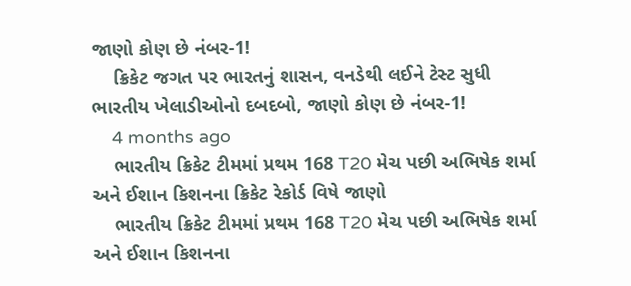જાણો કોણ છે નંબર-1!
    ક્રિકેટ જગત પર ભારતનું શાસન, વનડેથી લઈને ટેસ્ટ સુધી ભારતીય ખેલાડીઓનો દબદબો, જાણો કોણ છે નંબર-1!
    4 months ago
    ભારતીય ક્રિકેટ ટીમમાં પ્રથમ 168 T20 મેચ પછી અભિષેક શર્મા અને ઈશાન કિશનના ક્રિકેટ રેકોર્ડ વિષે જાણો
    ભારતીય ક્રિકેટ ટીમમાં પ્રથમ 168 T20 મેચ પછી અભિષેક શર્મા અને ઈશાન કિશનના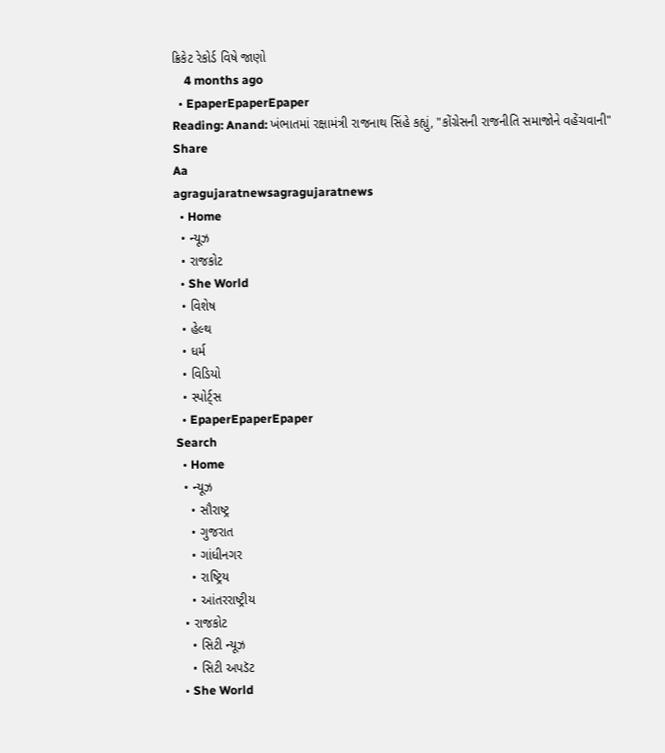ક્રિકેટ રેકોર્ડ વિષે જાણો
    4 months ago
  • EpaperEpaperEpaper
Reading: Anand: ખંભાતમાં રક્ષામંત્રી રાજનાથ સિંહે કહ્યું, "કોંગ્રેસની રાજનીતિ સમાજોને વહેંચવાની"
Share
Aa
agragujaratnewsagragujaratnews
  • Home
  • ન્યૂઝ
  • રાજકોટ
  • She World
  • વિશેષ
  • હેલ્થ
  • ધર્મ
  • વિડિયો
  • સ્પોર્ટ્સ
  • EpaperEpaperEpaper
Search
  • Home
  • ન્યૂઝ
    • સૌરાષ્ટ્ર
    • ગુજરાત
    • ગાંધીનગર
    • રાષ્ટ્રિય
    • આંતરરાષ્ટ્રીય
  • રાજકોટ
    • સિટી ન્યૂઝ
    • સિટી અપડૅટ
  • She World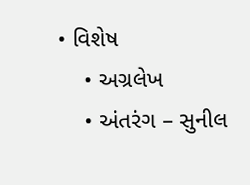• વિશેષ
    • અગ્રલેખ
    • અંતરંગ – સુનીલ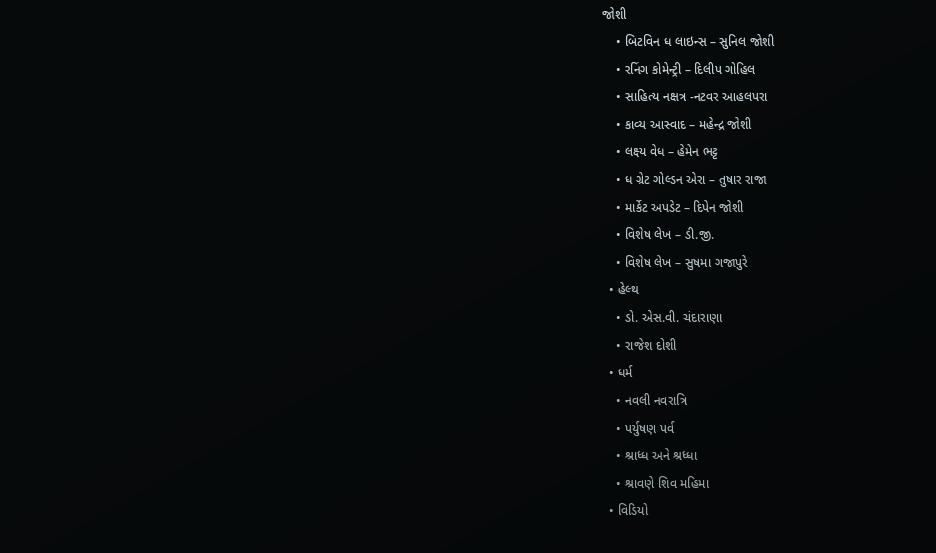જોશી
    • બિટવિન ધ લાઇન્સ – સુનિલ જોશી
    • રનિંગ કોમેન્ટ્રી – દિલીપ ગોહિલ
    • સાહિત્ય નક્ષત્ર -નટવર આહલપરા
    • કાવ્ય આસ્વાદ – મહેન્દ્ર જોશી
    • લક્ષ્ય વેધ – હેમેન ભટ્ટ
    • ધ ગ્રેટ ગોલ્ડન એરા – તુષાર રાજા
    • માર્કેટ અપડેટ – દિપેન જોશી
    • વિશેષ લેખ – ડી.જી.
    • વિશેષ લેખ – સુષમા ગજાપુરે
  • હેલ્થ
    • ડો. એસ.વી. ચંદારાણા
    • રાજેશ દોશી
  • ધર્મ
    • નવલી નવરાત્રિ
    • પર્યુષણ પર્વ
    • શ્રાધ્ધ અને શ્રધ્ધા
    • શ્રાવણે શિવ મહિમા
  • વિડિયો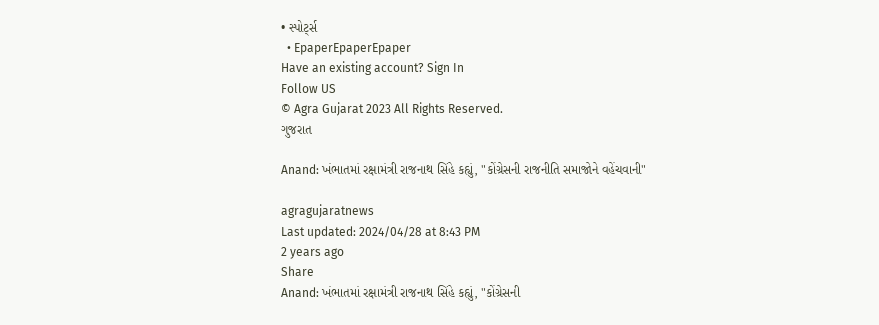• સ્પોર્ટ્સ
  • EpaperEpaperEpaper
Have an existing account? Sign In
Follow US
© Agra Gujarat 2023 All Rights Reserved.
ગુજરાત

Anand: ખંભાતમાં રક્ષામંત્રી રાજનાથ સિંહે કહ્યું, "કોંગ્રેસની રાજનીતિ સમાજોને વહેંચવાની"

agragujaratnews
Last updated: 2024/04/28 at 8:43 PM
2 years ago
Share
Anand: ખંભાતમાં રક્ષામંત્રી રાજનાથ સિંહે કહ્યું, "કોંગ્રેસની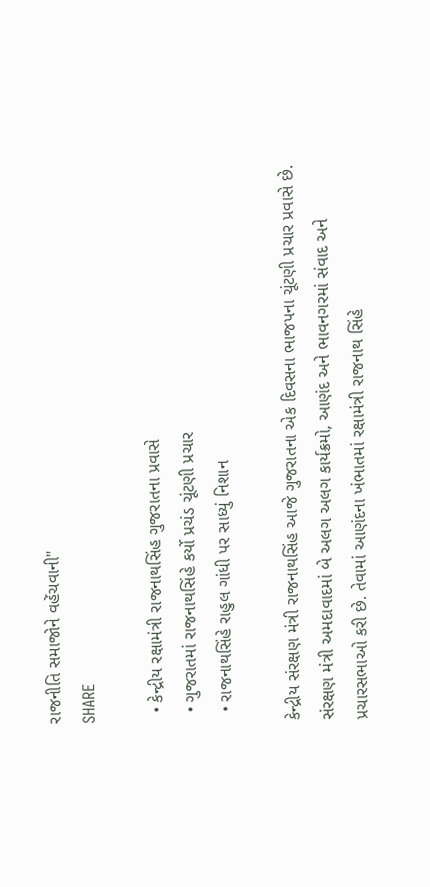રાજનીતિ સમાજોને વહેંચવાની"
SHARE

  • કેન્દ્રીય રક્ષામંત્રી રાજનાથસિંહ ગુજરાતના પ્રવાસે
  • ગુજરાતમાં રાજનાથસિંહે કર્યો પ્રચંડ ચૂંટણી પ્રચાર
  • રાજનાથસિંહે રાહુલ ગાંધી પર સાધ્યું નિશાન

કેન્દ્રીય સંરક્ષણ મંત્રી રાજનાથસિંહ આજે ગુજરાતના એક દિવસના ભાજપના ચૂંટણી પ્રચાર પ્રવાસે છે. સંરક્ષણ મંત્રી અમદાવાદમાં બે અલગ અલગ કાર્યક્રમો, આણંદ અને ભાવનગરમાં સંવાદ અને પ્રચારસભાઓ કરી છે. તેવામાં આણંદના ખંભાતમાં રક્ષામંત્રી રાજનાથ સિંહે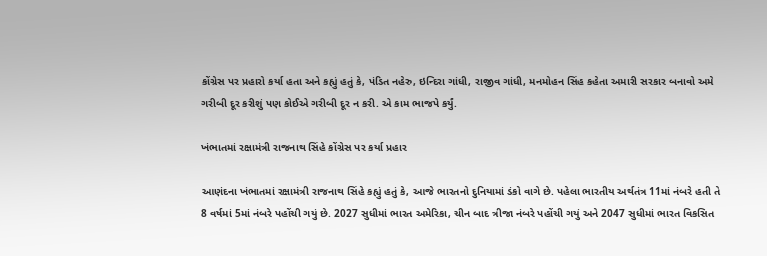કોંગ્રેસ પર પ્રહારો કર્યા હતા અને કહ્યું હતું કે, પંડિત નહેરુ, ઇન્દિરા ગાંધી, રાજીવ ગાંધી, મનમોહન સિંહ કહેતા અમારી સરકાર બનાવો અમે ગરીબી દૂર કરીશું પણ કોઈએ ગરીબી દૂર ન કરી. એ કામ ભાજપે કર્યું.

ખંભાતમાં રક્ષામંત્રી રાજનાથ સિંહે કોંગ્રેસ પર કર્યા પ્રહાર

આણંદના ખંભાતમાં રક્ષામંત્રી રાજનાથ સિંહે કહ્યું હતું કે, આજે ભારતનો દુનિયામાં ડંકો વાગે છે. પહેલા ભારતીય અર્થતંત્ર 11માં નંબરે હતી તે 8 વર્ષમાં 5માં નંબરે પહોંચી ગયું છે. 2027 સુધીમાં ભારત અમેરિકા, ચીન બાદ ત્રીજા નંબરે પહોંચી ગયું અને 2047 સુધીમાં ભારત વિકસિત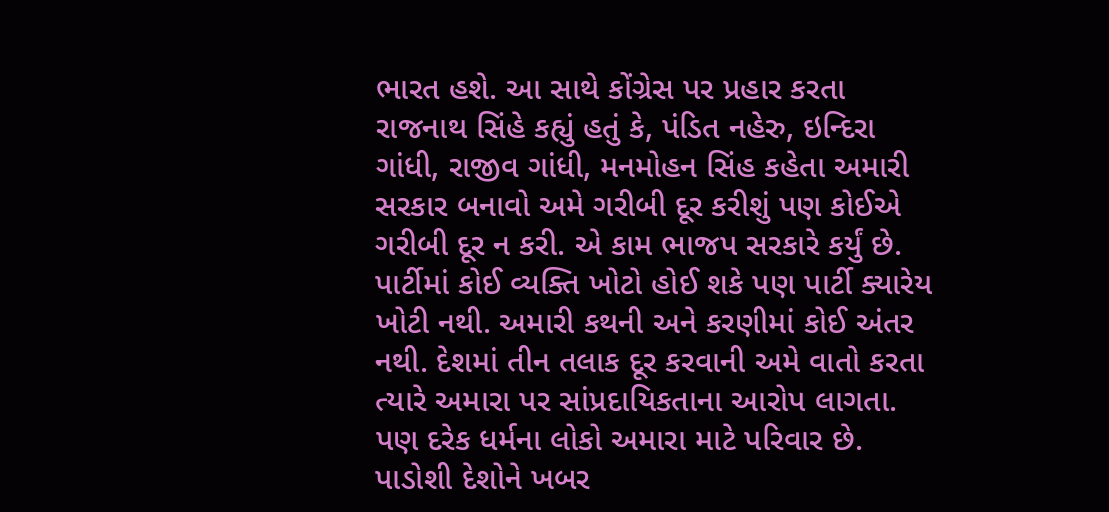ભારત હશે. આ સાથે કોંગ્રેસ પર પ્રહાર કરતા રાજનાથ સિંહે કહ્યું હતું કે, પંડિત નહેરુ, ઇન્દિરા ગાંધી, રાજીવ ગાંધી, મનમોહન સિંહ કહેતા અમારી સરકાર બનાવો અમે ગરીબી દૂર કરીશું પણ કોઈએ ગરીબી દૂર ન કરી. એ કામ ભાજપ સરકારે કર્યું છે. પાર્ટીમાં કોઈ વ્યક્તિ ખોટો હોઈ શકે પણ પાર્ટી ક્યારેય ખોટી નથી. અમારી કથની અને કરણીમાં કોઈ અંતર નથી. દેશમાં તીન તલાક દૂર કરવાની અમે વાતો કરતા ત્યારે અમારા પર સાંપ્રદાયિકતાના આરોપ લાગતા. પણ દરેક ધર્મના લોકો અમારા માટે પરિવાર છે. પાડોશી દેશોને ખબર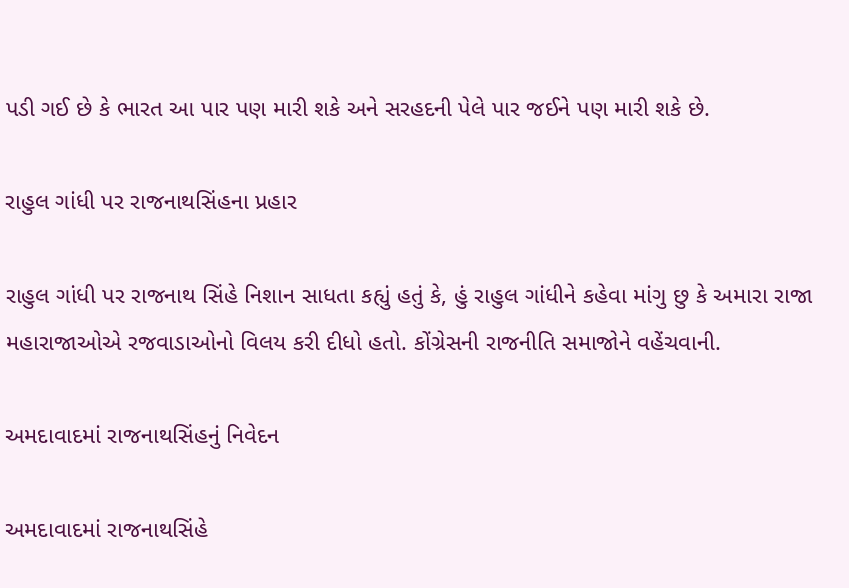પડી ગઈ છે કે ભારત આ પાર પણ મારી શકે અને સરહદની પેલે પાર જઈને પણ મારી શકે છે.

રાહુલ ગાંધી પર રાજનાથસિંહના પ્રહાર

રાહુલ ગાંધી પર રાજનાથ સિંહે નિશાન સાધતા કહ્યું હતું કે, હું રાહુલ ગાંધીને કહેવા માંગુ છુ કે અમારા રાજા મહારાજાઓએ રજવાડાઓનો વિલય કરી દીધો હતો. કોંગ્રેસની રાજનીતિ સમાજોને વહેંચવાની.

અમદાવાદમાં રાજનાથસિંહનું નિવેદન

અમદાવાદમાં રાજનાથસિંહે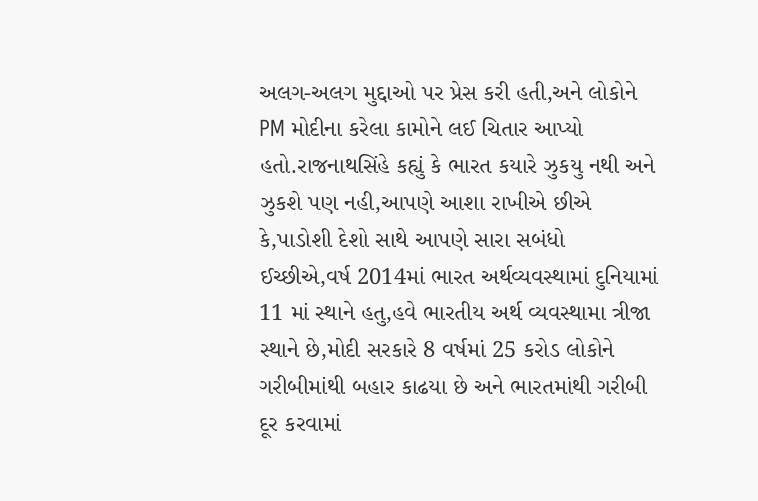અલગ-અલગ મુદ્દાઓ પર પ્રેસ કરી હતી,અને લોકોને PM મોદીના કરેલા કામોને લઈ ચિતાર આપ્યો હતો.રાજનાથસિંહે કહ્યું કે ભારત કયારે ઝુકયુ નથી અને ઝુકશે પણ નહી,આપણે આશા રાખીએ છીએ કે,પાડોશી દેશો સાથે આપણે સારા સબંધો ઈચ્છીએ,વર્ષ 2014માં ભારત અર્થવ્યવસ્થામાં દુનિયામાં 11 માં સ્થાને હતુ,હવે ભારતીય અર્થ વ્યવસ્થામા ત્રીજા સ્થાને છે,મોદી સરકારે 8 વર્ષમાં 25 કરોડ લોકોને ગરીબીમાંથી બહાર કાઢયા છે અને ભારતમાંથી ગરીબી દૂર કરવામાં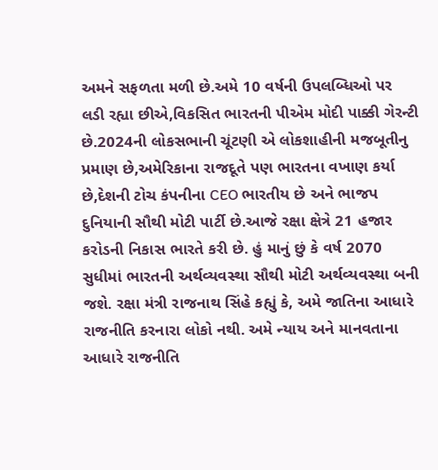અમને સફળતા મળી છે.અમે 10 વર્ષની ઉપલબ્ધિઓ પર લડી રહ્યા છીએ,વિકસિત ભારતની પીએમ મોદી પાક્કી ગેરન્ટી છે.2024ની લોકસભાની ચૂંટણી એ લોકશાહીની મજબૂતીનુ પ્રમાણ છે,અમેરિકાના રાજદૂતે પણ ભારતના વખાણ કર્યા છે,દેશની ટોચ કંપનીના CEO ભારતીય છે અને ભાજપ દુનિયાની સૌથી મોટી પાર્ટી છે.આજે રક્ષા ક્ષેત્રે 21 હજાર કરોડની નિકાસ ભારતે કરી છે. હું માનું છું કે વર્ષ 2070 સુધીમાં ભારતની અર્થવ્યવસ્થા સૌથી મોટી અર્થવ્યવસ્થા બની જશે. રક્ષા મંત્રી રાજનાથ સિંહે કહ્યું કે, અમે જાતિના આધારે રાજનીતિ કરનારા લોકો નથી. અમે ન્યાય અને માનવતાના આધારે રાજનીતિ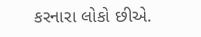કરનારા લોકો છીએ.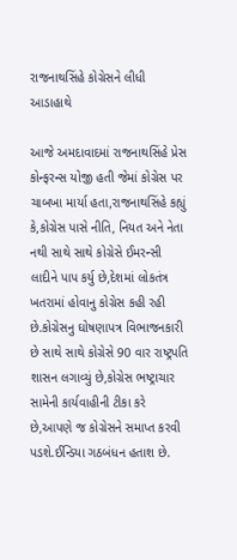રાજનાથસિંહે કોગ્રેસને લીધી આડાહાથે

આજે અમદાવાદમાં રાજનાથસિંહે પ્રેસ કોન્ફરન્સ યોજી હતી જેમાં કોગ્રેસ પર ચાબખા માર્યા હતા,રાજનાથસિંહે કહ્યું કે,કોગ્રેસ પાસે નીતિ, નિયત અને નેતા નથી સાથે સાથે કોગ્રેસે ઈમરન્સી લાદીને પાપ કર્યુ છે,દેશમાં લોકતંત્ર ખતરામાં હોવાનુ કોગ્રેસ કહી રહી છે.કોગ્રેસનુ ઘોષણાપત્ર વિભાજનકારી છે સાથે સાથે કોગ્રેસે 90 વાર રાષ્ટ્રપતિ શાસન લગાવ્યું છે,કોગ્રેસ ભષ્ટ્રાચાર સામેની કાર્યવાહીની ટીકા કરે છે,આપણે જ કોગ્રેસને સમાપ્ત કરવી પડશે.ઈન્ડિયા ગઠબંધન હતાશ છે.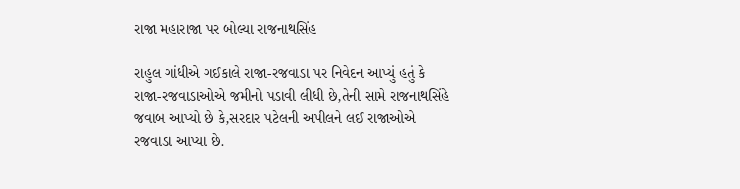રાજા મહારાજા પર બોલ્યા રાજનાથસિંહ

રાહુલ ગાંધીએ ગઈકાલે રાજા-રજવાડા પર નિવેદન આપ્યું હતું કે રાજા-રજવાડાઓએ જમીનો પડાવી લીધી છે,તેની સામે રાજનાથસિંહે જવાબ આપ્યો છે કે,સરદાર પટેલની અપીલને લઈ રાજાઓએ રજવાડા આપ્યા છે.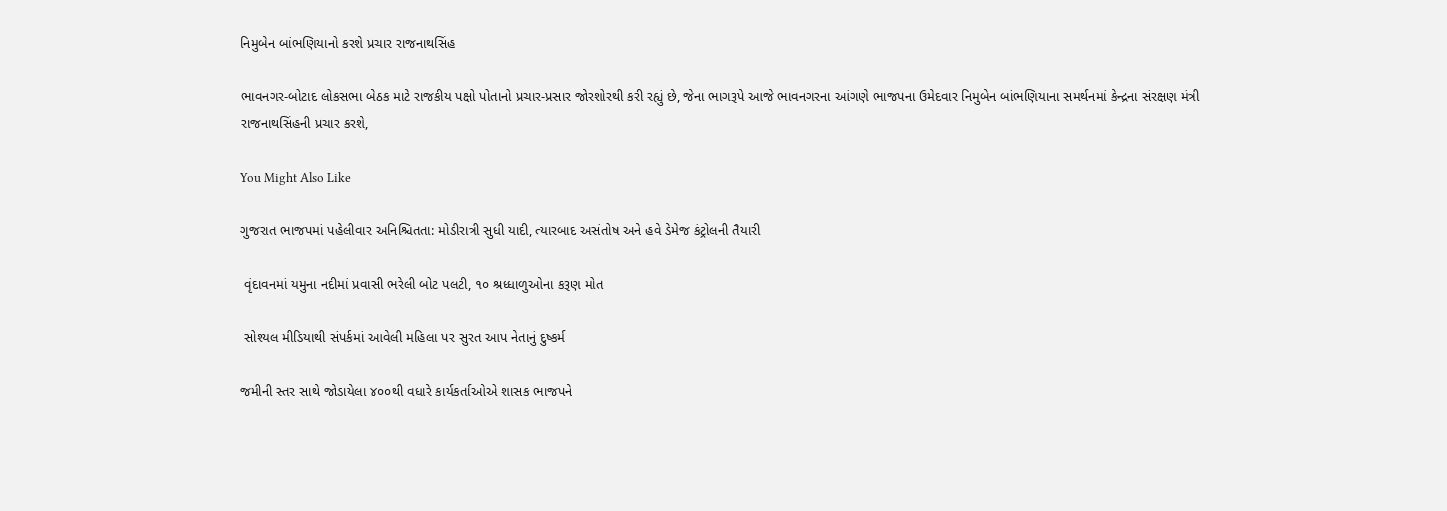નિમુબેન બાંભણિયાનો કરશે પ્રચાર રાજનાથસિંહ

ભાવનગર-બોટાદ લોકસભા બેઠક માટે રાજકીય પક્ષો પોતાનો પ્રચાર-પ્રસાર જોરશોરથી કરી રહ્યું છે, જેના ભાગરૂપે આજે ભાવનગરના આંગણે ભાજપના ઉમેદવાર નિમુબેન બાંભણિયાના સમર્થનમાં કેન્દ્રના સંરક્ષણ મંત્રી રાજનાથસિંહની પ્રચાર કરશે,

You Might Also Like

ગુજરાત ભાજપમાં પહેલીવાર અનિશ્ચિતતા: મોડીરાત્રી સુધી યાદી, ત્યારબાદ અસંતોષ અને હવે ડેમેજ કંટ્રોલની તૈયારી

 વૃંદાવનમાં યમુના નદીમાં પ્રવાસી ભરેલી બોટ પલટી, ૧૦ શ્રધ્ધાળુઓના કરૂણ મોત

 સોશ્યલ મીડિયાથી સંપર્કમાં આવેલી મહિલા પર સુરત આપ નેતાનું દુષ્કર્મ

જમીની સ્તર સાથે જોડાયેલા ૪૦૦થી વધારે કાર્યકર્તાઓએ શાસક ભાજપને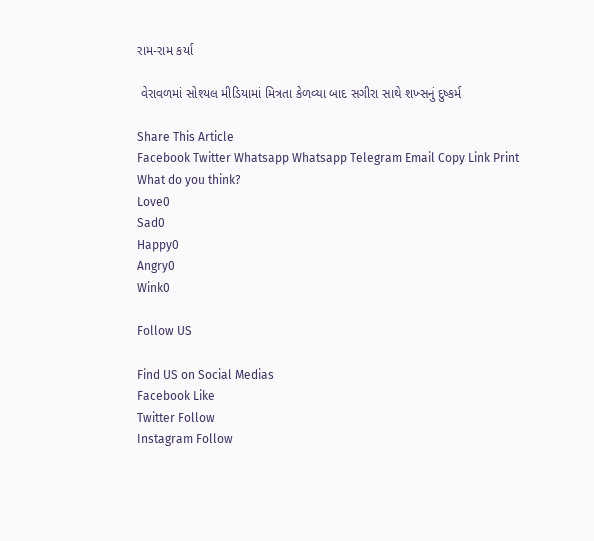રામ-રામ કર્યા

 વેરાવળમાં સોશ્યલ મીડિયામાં મિત્રતા કેળવ્યા બાદ સગીરા સાથે શખ્સનું દુષ્કર્મ

Share This Article
Facebook Twitter Whatsapp Whatsapp Telegram Email Copy Link Print
What do you think?
Love0
Sad0
Happy0
Angry0
Wink0

Follow US

Find US on Social Medias
Facebook Like
Twitter Follow
Instagram Follow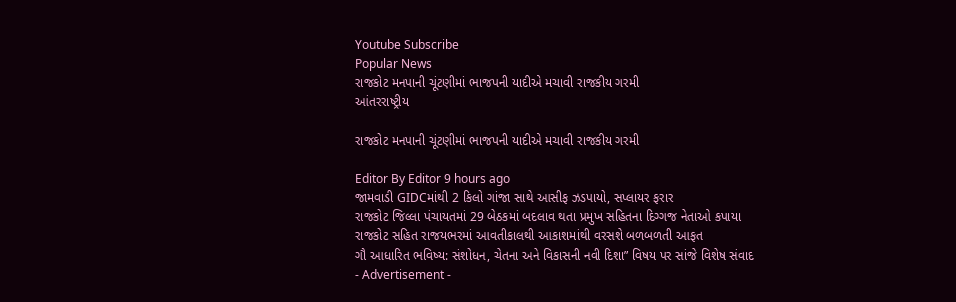Youtube Subscribe
Popular News
રાજકોટ મનપાની ચૂંટણીમાં ભાજપની યાદીએ મચાવી રાજકીય ગરમી
આંતરરાષ્ટ્રીય

રાજકોટ મનપાની ચૂંટણીમાં ભાજપની યાદીએ મચાવી રાજકીય ગરમી

Editor By Editor 9 hours ago
જામવાડી GIDCમાંથી 2 કિલો ગાંજા સાથે આસીફ ઝડપાયો, સપ્લાયર ફરાર
રાજકોટ જિલ્લા પંચાયતમાં 29 બેઠકમાં બદલાવ થતા પ્રમુખ સહિતના દિગ્ગજ નેતાઓ કપાયા
રાજકોટ સહિત રાજયભરમાં આવતીકાલથી આકાશમાંથી વરસશે બળબળતી આફત
ગૌ આધારિત ભવિષ્ય: સંશોધન, ચેતના અને વિકાસની નવી દિશા” વિષય પર સાંજે વિશેષ સંવાદ
- Advertisement -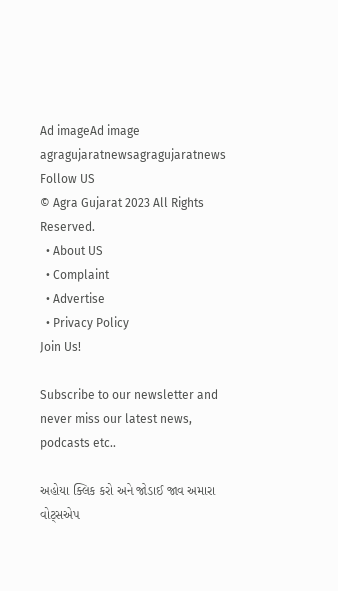Ad imageAd image
agragujaratnewsagragujaratnews
Follow US
© Agra Gujarat 2023 All Rights Reserved.
  • About US
  • Complaint
  • Advertise
  • Privacy Policy
Join Us!

Subscribe to our newsletter and never miss our latest news, podcasts etc..

અહોયા ક્લિક કરો અને જોડાઈ જાવ અમારા વોટ્સએપ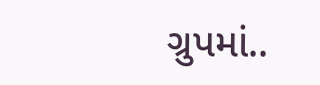ગ્રુપમાં..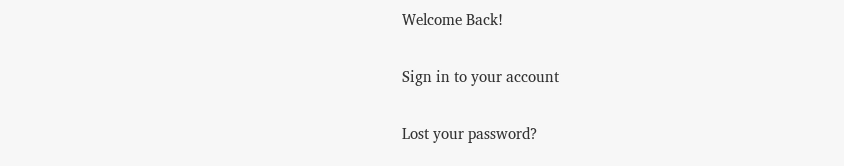Welcome Back!

Sign in to your account

Lost your password?